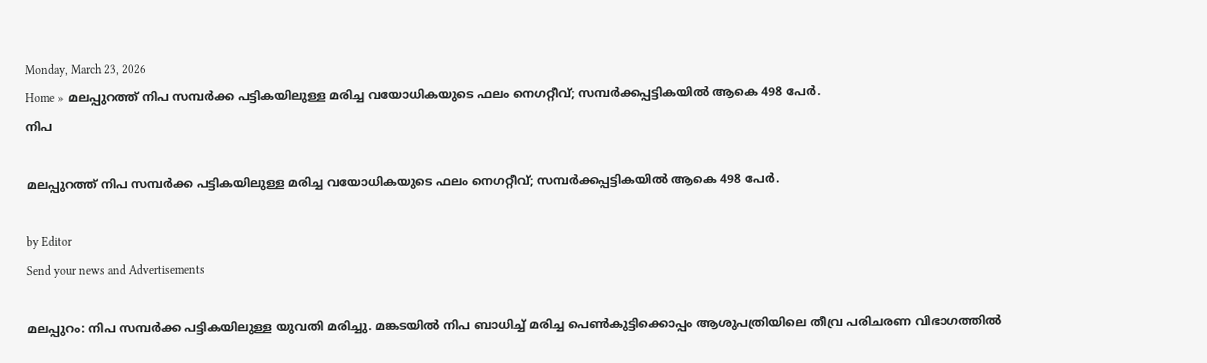Monday, March 23, 2026
Home » മലപ്പുറത്ത് നിപ സമ്പർക്ക പട്ടികയിലുള്ള മരിച്ച വയോധികയുടെ ഫലം നെഗറ്റീവ്; സമ്പര്‍ക്കപ്പട്ടികയില്‍ ആകെ 498 പേര്‍.
നിപ

മലപ്പുറത്ത് നിപ സമ്പർക്ക പട്ടികയിലുള്ള മരിച്ച വയോധികയുടെ ഫലം നെഗറ്റീവ്; സമ്പര്‍ക്കപ്പട്ടികയില്‍ ആകെ 498 പേര്‍.

by Editor
Send your news and Advertisements

മലപ്പുറം: നിപ സമ്പർക്ക പട്ടികയിലുള്ള യുവതി മരിച്ചു. മങ്കടയിൽ നിപ ബാധിച്ച് മരിച്ച പെൺകുട്ടിക്കൊപ്പം ആശുപത്രിയിലെ തീവ്ര പരിചരണ വിഭാഗത്തിൽ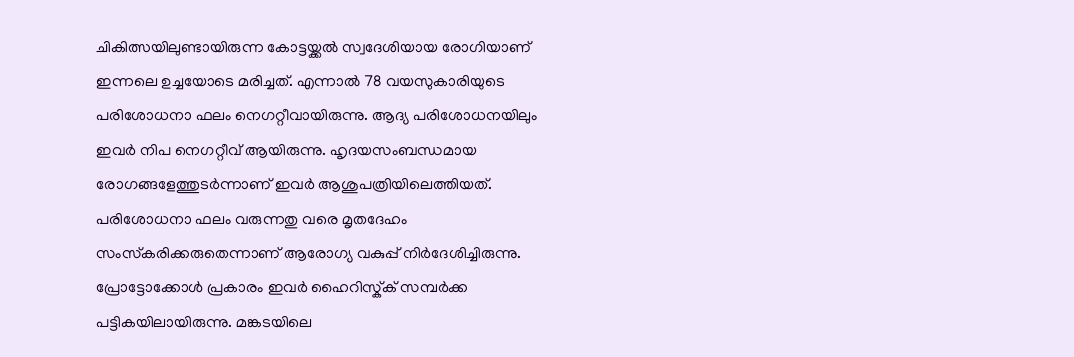ചികിത്സയിലുണ്ടായിരുന്ന കോട്ടയ്ക്കൽ സ്വദേശിയായ രോഗിയാണ് ഇന്നലെ ഉച്ചയോടെ മരിച്ചത്. എന്നാൽ 78 വയസുകാരിയുടെ പരിശോധനാ ഫലം നെഗറ്റീവായിരുന്നു. ആദ്യ പരിശോധനയിലും ഇവർ നിപ നെഗറ്റീവ് ആയിരുന്നു. ഹൃദയസംബന്ധമായ രോഗങ്ങളേത്തുടർന്നാണ് ഇവർ ആശുപത്രിയിലെത്തിയത്. പരിശോധനാ ഫലം വരുന്നതു വരെ മൃതദേഹം സംസ്‌കരിക്കരുതെന്നാണ് ആരോഗ്യ വകുപ്പ് നിർദേശിച്ചിരുന്നു. പ്രോട്ടോക്കോൾ പ്രകാരം ഇവർ ഹൈറിസ്ക്‌ക് സമ്പർക്ക പട്ടികയിലായിരുന്നു. മങ്കടയിലെ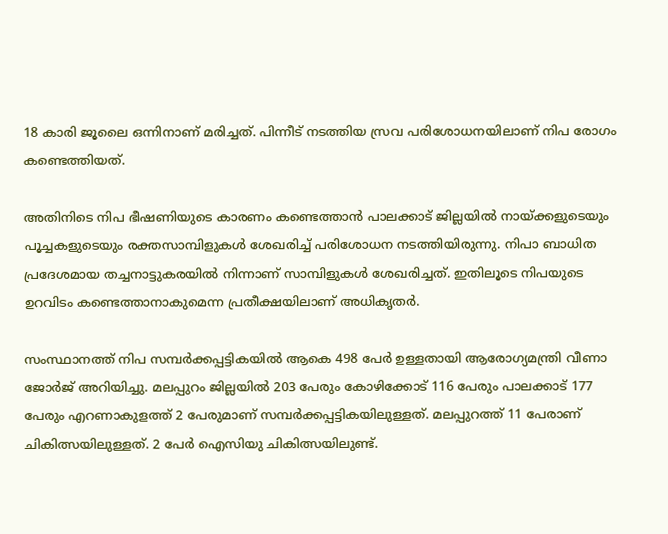18 കാരി ജൂലൈ ഒന്നിനാണ് മരിച്ചത്. പിന്നീട് നടത്തിയ സ്രവ പരിശോധനയിലാണ് നിപ രോഗം കണ്ടെത്തിയത്.

അതിനിടെ നിപ ഭീഷണിയുടെ കാരണം കണ്ടെത്താൻ പാലക്കാട് ജില്ലയിൽ നായ്ക്കളുടെയും പൂച്ചകളുടെയും രക്തസാമ്പിളുകൾ ശേഖരിച്ച് പരിശോധന നടത്തിയിരുന്നു. നിപാ ബാധിത പ്രദേശമായ തച്ചനാട്ടുകരയിൽ നിന്നാണ് സാമ്പിളുകൾ ശേഖരിച്ചത്. ഇതിലൂടെ നിപയുടെ ഉറവിടം കണ്ടെത്താനാകുമെന്ന പ്രതീക്ഷയിലാണ് അധികൃതർ.

സംസ്ഥാനത്ത് നിപ സമ്പർക്കപ്പട്ടികയിൽ ആകെ 498 പേർ ഉള്ളതായി ആരോഗ്യമന്ത്രി വീണാ ജോർജ് അറിയിച്ചു. മലപ്പുറം ജില്ലയിൽ 203 പേരും കോഴിക്കോട് 116 പേരും പാലക്കാട് 177 പേരും എറണാകുളത്ത് 2 പേരുമാണ് സമ്പർക്കപ്പട്ടികയിലുള്ളത്. മലപ്പുറത്ത് 11 പേരാണ് ചികിത്സയിലുള്ളത്. 2 പേർ ഐസിയു ചികിത്സയിലുണ്ട്.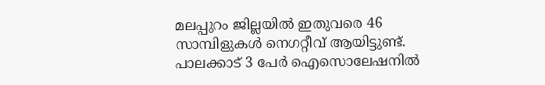മലപ്പുറം ജില്ലയിൽ ഇതുവരെ 46 സാമ്പിളുകൾ നെഗറ്റീവ് ആയിട്ടുണ്ട്. പാലക്കാട് 3 പേർ ഐസൊലേഷനിൽ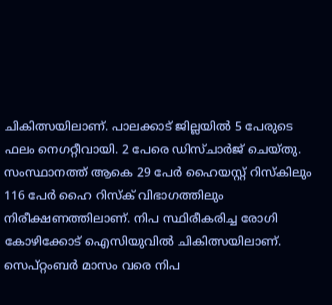ചികിത്സയിലാണ്. പാലക്കാട് ജില്ലയിൽ 5 പേരുടെ ഫലം നെഗറ്റീവായി. 2 പേരെ ഡിസ്‌ചാർജ് ചെയ്തു. സംസ്ഥാനത്ത് ആകെ 29 പേർ ഹൈയസ്റ്റ് റിസ്‌കിലും 116 പേർ ഹൈ റിസ്ക് വിഭാഗത്തിലും നിരീക്ഷണത്തിലാണ്. നിപ സ്ഥിരീകരിച്ച രോഗി കോഴിക്കോട് ഐസിയുവിൽ ചികിത്സയിലാണ്. സെപ്റ്റംബര്‍ മാസം വരെ നിപ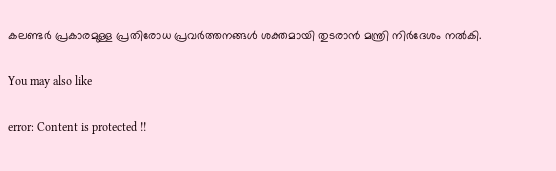കലണ്ടര്‍ പ്രകാരമുള്ള പ്രതിരോധ പ്രവര്‍ത്തനങ്ങള്‍ ശക്തമായി തുടരാന്‍ മന്ത്രി നിര്‍ദേശം നല്‍കി.

You may also like

error: Content is protected !!